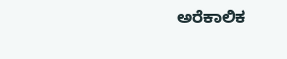ಅರೆಕಾಲಿಕ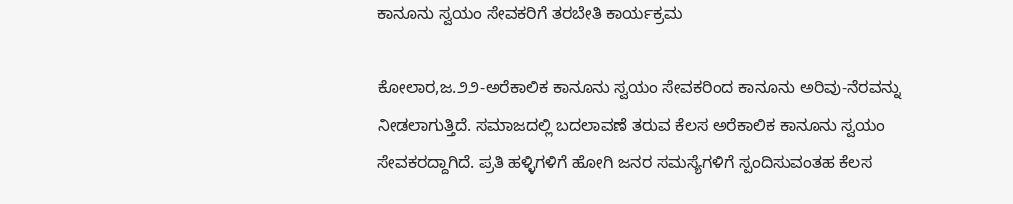ಕಾನೂನು ಸ್ವಯಂ ಸೇವಕರಿಗೆ ತರಬೇತಿ ಕಾರ್ಯಕ್ರಮ

ಕೋಲಾರ,ಜ.೨೨-ಅರೆಕಾಲಿಕ ಕಾನೂನು ಸ್ವಯಂ ಸೇವಕರಿಂದ ಕಾನೂನು ಅರಿವು-ನೆರವನ್ನು ನೀಡಲಾಗುತ್ತಿದೆ. ಸಮಾಜದಲ್ಲಿ ಬದಲಾವಣೆ ತರುವ ಕೆಲಸ ಅರೆಕಾಲಿಕ ಕಾನೂನು ಸ್ವಯಂ ಸೇವಕರದ್ದಾಗಿದೆ. ಪ್ರತಿ ಹಳ್ಳಿಗಳಿಗೆ ಹೋಗಿ ಜನರ ಸಮಸ್ಯೆಗಳಿಗೆ ಸ್ಪಂದಿಸುವಂತಹ ಕೆಲಸ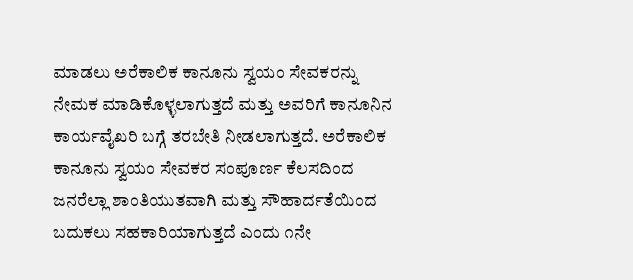ಮಾಡಲು ಅರೆಕಾಲಿಕ ಕಾನೂನು ಸ್ವಯಂ ಸೇವಕರನ್ನು ನೇಮಕ ಮಾಡಿಕೊಳ್ಳಲಾಗುತ್ತದೆ ಮತ್ತು ಅವರಿಗೆ ಕಾನೂನಿನ ಕಾರ್ಯವೈಖರಿ ಬಗ್ಗೆ ತರಬೇತಿ ನೀಡಲಾಗುತ್ತದೆ. ಅರೆಕಾಲಿಕ ಕಾನೂನು ಸ್ವಯಂ ಸೇವಕರ ಸಂಪೂರ್ಣ ಕೆಲಸದಿಂದ ಜನರೆಲ್ಲಾ ಶಾಂತಿಯುತವಾಗಿ ಮತ್ತು ಸೌಹಾರ್ದತೆಯಿಂದ ಬದುಕಲು ಸಹಕಾರಿಯಾಗುತ್ತದೆ ಎಂದು ೧ನೇ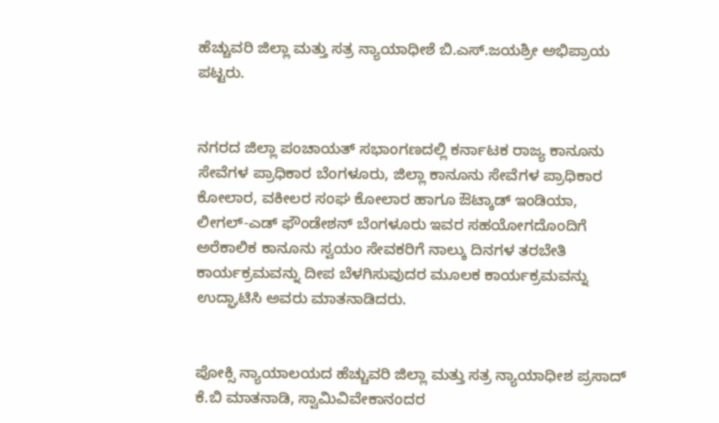ಹೆಚ್ಚುವರಿ ಜಿಲ್ಲಾ ಮತ್ತು ಸತ್ರ ನ್ಯಾಯಾಧೀಶೆ ಬಿ.ಎಸ್.ಜಯಶ್ರೀ ಅಭಿಪ್ರಾಯ ಪಟ್ಟರು.


ನಗರದ ಜಿಲ್ಲಾ ಪಂಚಾಯತ್ ಸಭಾಂಗಣದಲ್ಲಿ ಕರ್ನಾಟಕ ರಾಜ್ಯ ಕಾನೂನು ಸೇವೆಗಳ ಪ್ರಾಧಿಕಾರ ಬೆಂಗಳೂರು, ಜಿಲ್ಲಾ ಕಾನೂನು ಸೇವೆಗಳ ಪ್ರಾಧಿಕಾರ ಕೋಲಾರ, ವಕೀಲರ ಸಂಘ ಕೋಲಾರ ಹಾಗೂ ಔಟ್ಕಾಡ್ ಇಂಡಿಯಾ, ಲೀಗಲ್-ಎಡ್ ಫೌಂಡೇಶನ್ ಬೆಂಗಳೂರು ಇವರ ಸಹಯೋಗದೊಂದಿಗೆ ಅರೆಕಾಲಿಕ ಕಾನೂನು ಸ್ವಯಂ ಸೇವಕರಿಗೆ ನಾಲ್ಕು ದಿನಗಳ ತರಬೇತಿ ಕಾರ್ಯಕ್ರಮವನ್ನು ದೀಪ ಬೆಳಗಿಸುವುದರ ಮೂಲಕ ಕಾರ್ಯಕ್ರಮವನ್ನು ಉದ್ಘಾಟಿಸಿ ಅವರು ಮಾತನಾಡಿದರು.


ಪೋಕ್ಸಿ ನ್ಯಾಯಾಲಯದ ಹೆಚ್ಚುವರಿ ಜಿಲ್ಲಾ ಮತ್ತು ಸತ್ರ ನ್ಯಾಯಾಧೀಶ ಪ್ರಸಾದ್ ಕೆ.ಬಿ ಮಾತನಾಡಿ, ಸ್ವಾಮಿವಿವೇಕಾನಂದರ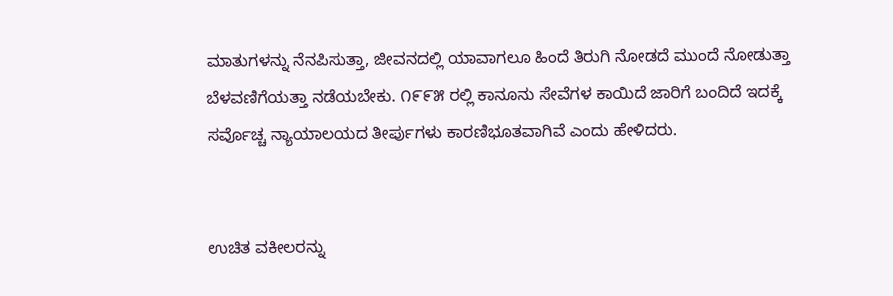ಮಾತುಗಳನ್ನು ನೆನಪಿಸುತ್ತಾ, ಜೀವನದಲ್ಲಿ ಯಾವಾಗಲೂ ಹಿಂದೆ ತಿರುಗಿ ನೋಡದೆ ಮುಂದೆ ನೋಡುತ್ತಾ ಬೆಳವಣಿಗೆಯತ್ತಾ ನಡೆಯಬೇಕು. ೧೯೯೫ ರಲ್ಲಿ ಕಾನೂನು ಸೇವೆಗಳ ಕಾಯಿದೆ ಜಾರಿಗೆ ಬಂದಿದೆ ಇದಕ್ಕೆ ಸರ್ವೊಚ್ಚ ನ್ಯಾಯಾಲಯದ ತೀರ್ಪುಗಳು ಕಾರಣಿಭೂತವಾಗಿವೆ ಎಂದು ಹೇಳಿದರು.


ಉಚಿತ ವಕೀಲರನ್ನು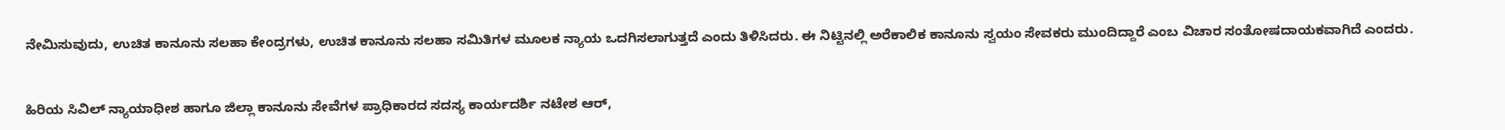ನೇಮಿಸುವುದು, ಉಚಿತ ಕಾನೂನು ಸಲಹಾ ಕೇಂದ್ರಗಳು, ಉಚಿತ ಕಾನೂನು ಸಲಹಾ ಸಮಿತಿಗಳ ಮೂಲಕ ನ್ಯಾಯ ಒದಗಿಸಲಾಗುತ್ತದೆ ಎಂದು ತಿಳಿಸಿದರು. ಈ ನಿಟ್ಟಿನಲ್ಲಿ ಅರೆಕಾಲಿಕ ಕಾನೂನು ಸ್ವಯಂ ಸೇವಕರು ಮುಂದಿದ್ದಾರೆ ಎಂಬ ವಿಚಾರ ಸಂತೋಷದಾಯಕವಾಗಿದೆ ಎಂದರು.


ಹಿರಿಯ ಸಿವಿಲ್ ನ್ಯಾಯಾಧೀಶ ಹಾಗೂ ಜಿಲ್ಲಾ ಕಾನೂನು ಸೇವೆಗಳ ಪ್ರಾಧಿಕಾರದ ಸದಸ್ಯ ಕಾರ್ಯದರ್ಶಿ ನಟೇಶ ಆರ್,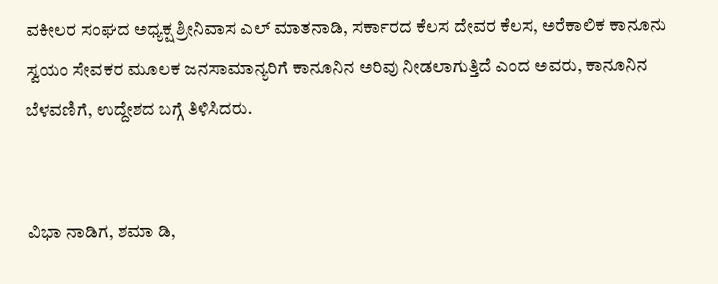ವಕೀಲರ ಸಂಘದ ಅಧ್ಯಕ್ಷ ಶ್ರೀನಿವಾಸ ಎಲ್ ಮಾತನಾಡಿ, ಸರ್ಕಾರದ ಕೆಲಸ ದೇವರ ಕೆಲಸ, ಅರೆಕಾಲಿಕ ಕಾನೂನು ಸ್ವಯಂ ಸೇವಕರ ಮೂಲಕ ಜನಸಾಮಾನ್ಯರಿಗೆ ಕಾನೂನಿನ ಅರಿವು ನೀಡಲಾಗುತ್ತಿದೆ ಎಂದ ಅವರು, ಕಾನೂನಿನ ಬೆಳವಣಿಗೆ, ಉದ್ದೇಶದ ಬಗ್ಗೆ ತಿಳಿಸಿದರು.


ವಿಭಾ ನಾಡಿಗ, ಶಮಾ ಡಿ,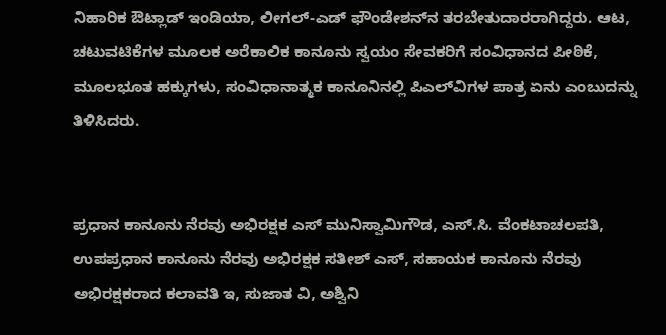ನಿಹಾರಿಕ ಔಟ್ಲಾಡ್ ಇಂಡಿಯಾ, ಲೀಗಲ್-ಎಡ್ ಫೌಂಡೇಶನ್‌ನ ತರಬೇತುದಾರರಾಗಿದ್ದರು. ಆಟ, ಚಟುವಟಿಕೆಗಳ ಮೂಲಕ ಅರೆಕಾಲಿಕ ಕಾನೂನು ಸ್ವಯಂ ಸೇವಕರಿಗೆ ಸಂವಿಧಾನದ ಪೀಠಿಕೆ, ಮೂಲಭೂತ ಹಕ್ಕುಗಳು, ಸಂವಿಧಾನಾತ್ಮಕ ಕಾನೂನಿನಲ್ಲಿ ಪಿಎಲ್‌ವಿಗಳ ಪಾತ್ರ ಏನು ಎಂಬುದನ್ನು ತಿಳಿಸಿದರು.


ಪ್ರಧಾನ ಕಾನೂನು ನೆರವು ಅಭಿರಕ್ಷಕ ಎಸ್ ಮುನಿಸ್ವಾಮಿಗೌಡ, ಎಸ್.ಸಿ. ವೆಂಕಟಾಚಲಪತಿ, ಉಪಪ್ರಧಾನ ಕಾನೂನು ನೆರವು ಅಭಿರಕ್ಷಕ ಸತೀಶ್ ಎಸ್, ಸಹಾಯಕ ಕಾನೂನು ನೆರವು ಅಭಿರಕ್ಷಕರಾದ ಕಲಾವತಿ ಇ, ಸುಜಾತ ವಿ, ಅಶ್ವಿನಿ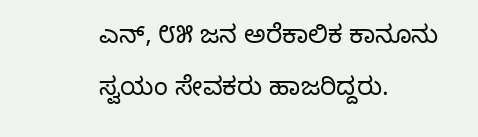ಎನ್, ೮೫ ಜನ ಅರೆಕಾಲಿಕ ಕಾನೂನು ಸ್ವಯಂ ಸೇವಕರು ಹಾಜರಿದ್ದರು.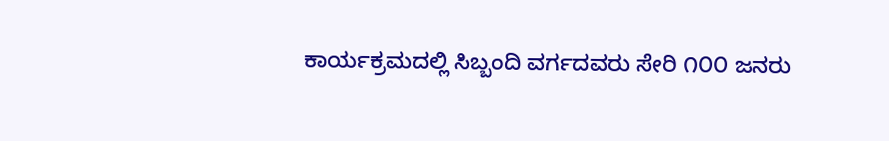ಕಾರ್ಯಕ್ರಮದಲ್ಲಿ ಸಿಬ್ಬಂದಿ ವರ್ಗದವರು ಸೇರಿ ೧೦೦ ಜನರು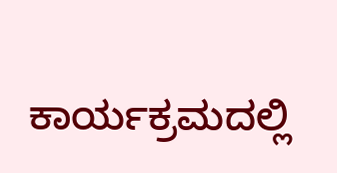ಕಾರ್ಯಕ್ರಮದಲ್ಲಿ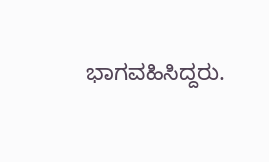ಭಾಗವಹಿಸಿದ್ದರು.